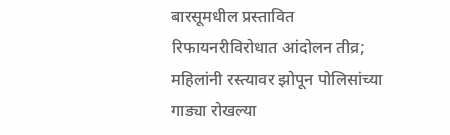बारसूमधील प्रस्तावित रिफायनरीविरोधात आंदोलन तीव्र; महिलांनी रस्त्यावर झोपून पोलिसांच्या गाड्या रोखल्या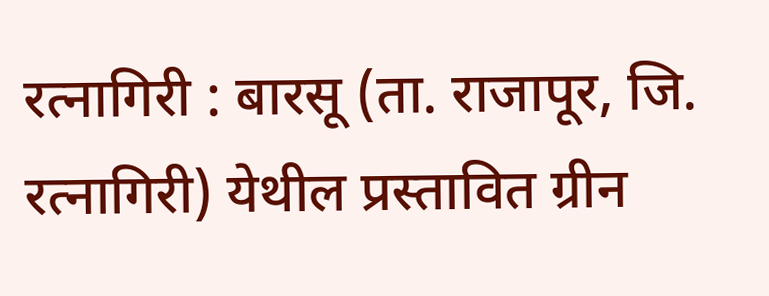रत्नागिरी : बारसू (ता. राजापूर, जि. रत्नागिरी) येथील प्रस्तावित ग्रीन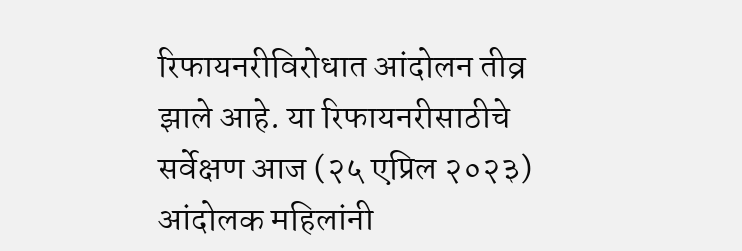रिफायनरीविरोधात आंदोलन तीव्र झाले आहे. या रिफायनरीसाठीचे सर्वेक्षण आज (२५ एप्रिल २०२३) आंदोलक महिलांनी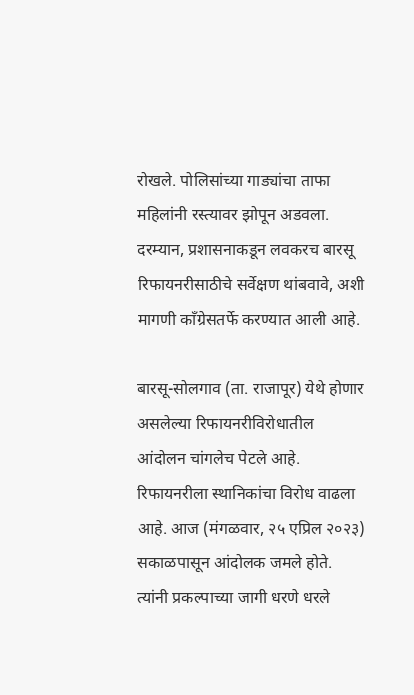रोखले. पोलिसांच्या गाड्यांचा ताफा महिलांनी रस्त्यावर झोपून अडवला. दरम्यान, प्रशासनाकडून लवकरच बारसू रिफायनरीसाठीचे सर्वेक्षण थांबवावे, अशी मागणी काँग्रेसतर्फे करण्यात आली आहे.

बारसू-सोलगाव (ता. राजापूर) येथे होणार असलेल्या रिफायनरीविरोधातील आंदोलन चांगलेच पेटले आहे. रिफायनरीला स्थानिकांचा विरोध वाढला आहे. आज (मंगळवार, २५ एप्रिल २०२३) सकाळपासून आंदोलक जमले होते. त्यांनी प्रकल्पाच्या जागी धरणे धरले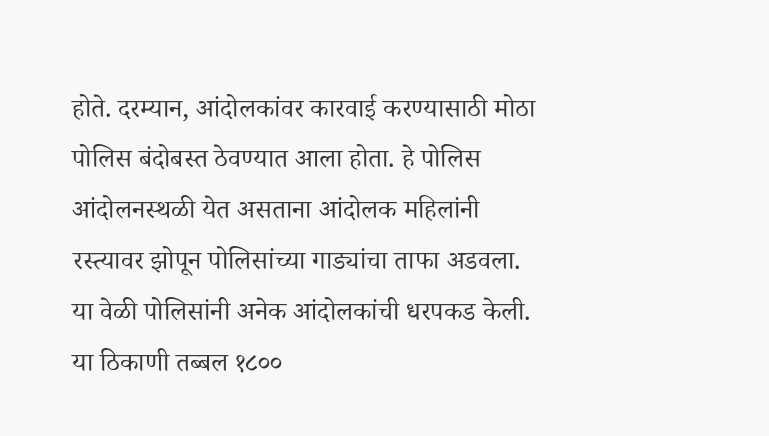होते. दरम्यान, आंदोलकांवर कारवाई करण्यासाठी मोठा पोलिस बंदोबस्त ठेवण्यात आला होता. हे पोलिस आंदोलनस्थळी येत असताना आंदोलक महिलांनी रस्त्यावर झोपून पोलिसांच्या गाड्यांचा ताफा अडवला. या वेळी पोलिसांनी अनेक आंदोलकांची धरपकड केली. या ठिकाणी तब्बल १८००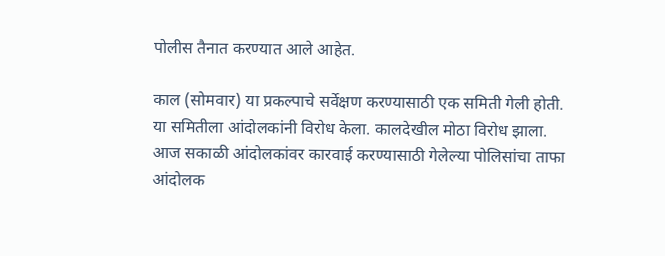पोलीस तैनात करण्यात आले आहेत.

काल (सोमवार) या प्रकल्पाचे सर्वेक्षण करण्यासाठी एक समिती गेली होती. या समितीला आंदोलकांनी विरोध केला. कालदेखील मोठा विरोध झाला. आज सकाळी आंदोलकांवर कारवाई करण्यासाठी गेलेल्या पोलिसांचा ताफा आंदोलक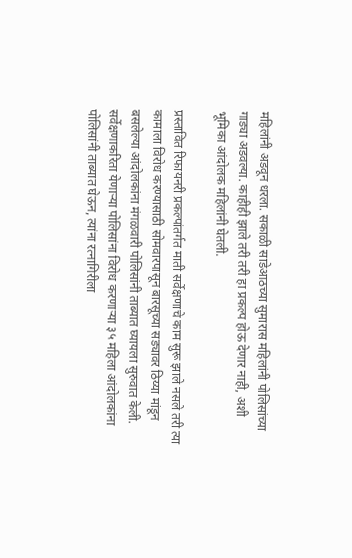महिलांनी अडवून धरला. सकाळी साडेआठच्या सुमारास महिलांनी पोलिसांच्या गाड्या अडवल्या. काहीही झाले तरी तरी हा प्रकल्प होऊ देणार नाही, अशी भूमिका आंदोलक महिलांनी घेतली.

प्रस्तावित रिफायनरी प्रकल्पांतर्गत माती सर्वेक्षणाचे काम सुरू झाले नसले तरी त्या कामाला विरोध करण्यासाठी सोमवारपासून बारसूच्या सड्यावर ठिय्या मांडून बसलेल्या आंदोलकांना मंगळवारी पोलिसांनी ताब्यात घ्यायला सुरुवात केली. सर्वेक्षणाकरिता येणाऱ्या पोलिसांना विरोध करणाऱ्या ३५ महिला आंदोलकांना पोलिसांनी ताब्यात घेऊन, त्यांना रत्नागिरीला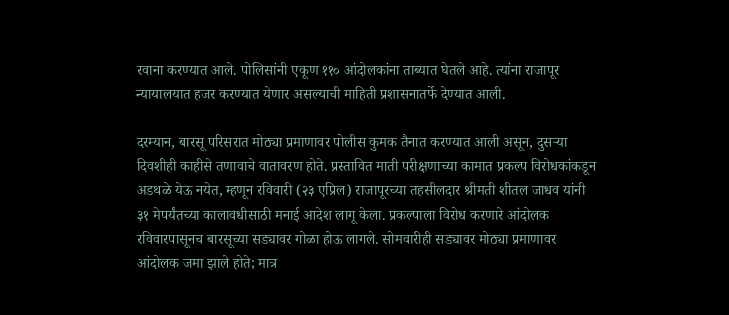रवाना करण्यात आले. पोलिसांनी एकूण ११० आंदोलकांना ताब्यात घेतले आहे. त्यांना राजापूर न्यायालयात हजर करण्यात येणार असल्याची माहिती प्रशासनातर्फे देण्यात आली.

दरम्यान, बारसू परिसरात मोठ्या प्रमाणावर पोलीस कुमक तैनात करण्यात आली असून, दुसऱ्या दिवशीही काहीसे तणावाचे वातावरण होते. प्रस्तावित माती परीक्षणाच्या कामात प्रकल्प विरोधकांकडून अडथळे येऊ नयेत, म्हणून रविवारी (२३ एप्रिल) राजापूरच्या तहसीलदार श्रीमती शीतल जाधव यांनी ३१ मेपर्यंतच्या कालावधीसाठी मनाई आदेश लागू केला. प्रकल्पाला विरोध करणारे आंदोलक रविवारपासूनच बारसूच्या सड्यावर गोळा होऊ लागले. सोमवारीही सड्यावर मोठ्या प्रमाणावर आंदोलक जमा झाले होते; मात्र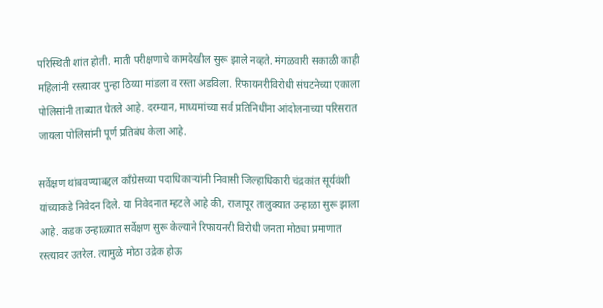परिस्थिती शांत होती. माती परीक्षणाचे कामदेखील सुरू झाले नव्हते. मंगळवारी सकाळी काही महिलांनी रस्त्यावर पुन्हा ठिय्या मांडला व रस्ता अडविला. रिफायनरीविरोधी संघटनेच्या एकाला पोलिसांनी ताब्यात घेतले आहे. दरम्यान, माध्यमांच्या सर्व प्रतिनिधींना आंदोलनाच्या परिसरात जायला पोलिसांनी पूर्ण प्रतिबंध केला आहे.

सर्वेक्षण थांबवण्याबद्दल काँग्रेसच्या पदाधिकाऱ्यांनी निवासी जिल्हाधिकारी चंद्रकांत सूर्यवंशी यांच्याकडे निवेदन दिले. या निवेदनात म्हटले आहे की, राजापूर तालुक्यात उन्हाळा सुरू झाला आहे. कडक उन्हाळ्यात सर्वेक्षण सुरू केल्याने रिफायनरी विरोधी जनता मोठ्या प्रमाणात रस्त्यावर उतरेल. त्यामुळे मोठा उद्रेक होऊ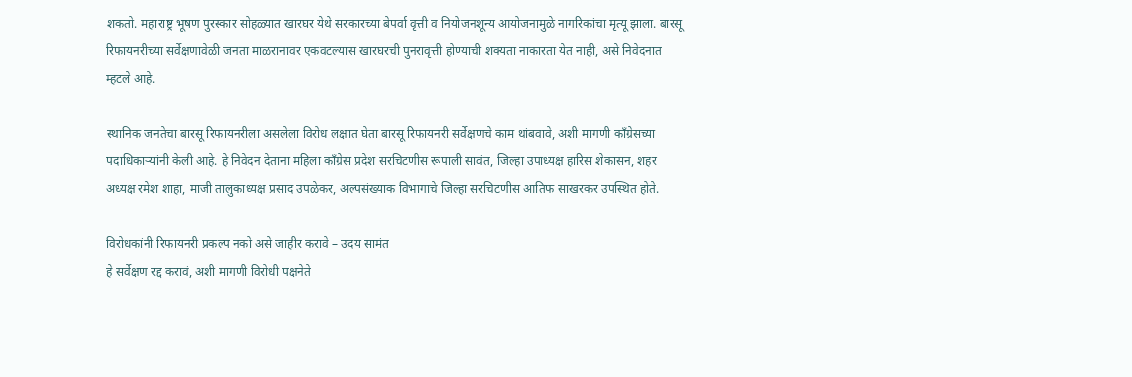शकतो. महाराष्ट्र भूषण पुरस्कार सोहळ्यात खारघर येथे सरकारच्या बेपर्वा वृत्ती व नियोजनशून्य आयोजनामुळे नागरिकांचा मृत्यू झाला. बारसू रिफायनरीच्या सर्वेक्षणावेळी जनता माळरानावर एकवटल्यास खारघरची पुनरावृत्ती होण्याची शक्यता नाकारता येत नाही, असे निवेदनात म्हटले आहे.

स्थानिक जनतेचा बारसू रिफायनरीला असलेला विरोध लक्षात घेता बारसू रिफायनरी सर्वेक्षणचे काम थांबवावे, अशी मागणी काँग्रेसच्या पदाधिकाऱ्यांनी केली आहे. हे निवेदन देताना महिला काँग्रेस प्रदेश सरचिटणीस रूपाली सावंत, जिल्हा उपाध्यक्ष हारिस शेकासन, शहर अध्यक्ष रमेश शाहा, माजी तालुकाध्यक्ष प्रसाद उपळेकर, अल्पसंख्याक विभागाचे जिल्हा सरचिटणीस आतिफ साखरकर उपस्थित होते.

विरोधकांनी रिफायनरी प्रकल्प नको असे जाहीर करावे – उदय सामंत
हे सर्वेक्षण रद्द करावं, अशी मागणी विरोधी पक्षनेते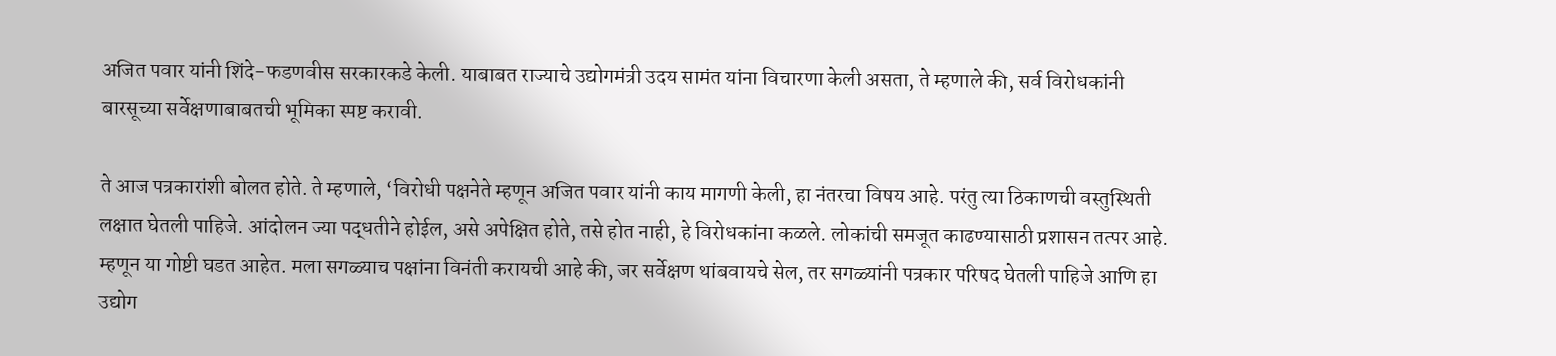अजित पवार यांनी शिंदे-फडणवीस सरकारकडे केली. याबाबत राज्याचे उद्योगमंत्री उदय सामंत यांना विचारणा केली असता, ते म्हणाले की, सर्व विरोधकांनी बारसूच्या सर्वेक्षणाबाबतची भूमिका स्पष्ट करावी.

ते आज पत्रकारांशी बोलत होते. ते म्हणाले, ‘विरोधी पक्षनेते म्हणून अजित पवार यांनी काय मागणी केली, हा नंतरचा विषय आहे. परंतु त्या ठिकाणची वस्तुस्थिती लक्षात घेतली पाहिजे. आंदोलन ज्या पद्धतीने होईल, असे अपेक्षित होते, तसे होत नाही, हे विरोधकांना कळले. लोकांची समजूत काढण्यासाठी प्रशासन तत्पर आहे. म्हणून या गोष्टी घडत आहेत. मला सगळ्याच पक्षांना विनंती करायची आहे की, जर सर्वेक्षण थांबवायचे सेल, तर सगळ्यांनी पत्रकार परिषद घेतली पाहिजे आणि हा उद्योग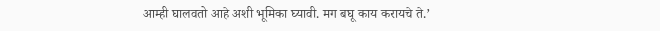आम्ही घालवतो आहे अशी भूमिका घ्यावी. मग बघू काय करायचे ते.’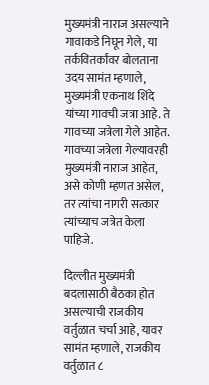मुख्यमंत्री नाराज असल्याने गावाकडे निघून गेले, या तर्कवितर्कांवर बोलताना उदय सामंत म्हणाले, मुख्यमंत्री एकनाथ शिंदे यांच्या गावची जत्रा आहे. ते गावच्या जत्रेला गेले आहेत. गावच्या जत्रेला गेल्यावरही मुख्यमंत्री नाराज आहेत, असे कोणी म्हणत असेल, तर त्यांचा नागरी सत्कार त्यांच्याच जत्रेत केला पाहिजे.

दिल्लीत मुख्यमंत्री बदलासाठी बैठका होत असल्याची राजकीय वर्तुळात चर्चा आहे, यावर सामंत म्हणाले, राजकीय वर्तुळात ८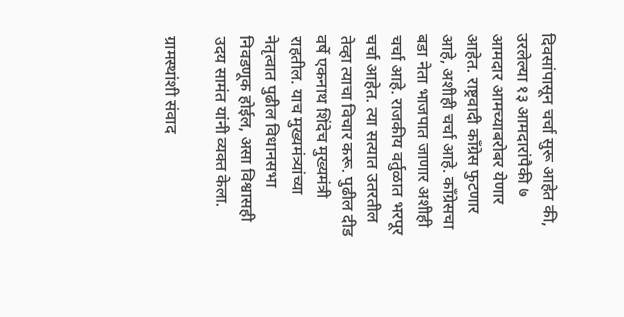दिवसांपासून चर्चा सुरू आहेत की, उरलेल्या १३ आमदारांपैकी ७ आमदार आमच्याबरोबर येणार आहेत. राष्ट्रवादी काँग्रेस फुटणार आहे, अशीही चर्चा आहे. काँग्रेसचा बडा नेता भाजपात जाणार अशीही चर्चा आहे. राजकीय वर्तुळात भरपूर चर्चा आहेत. त्या सत्यात उतरतील तेव्हा त्याचा विचार करू. पुढील दीड वर्षे एकनाथ शिंदेच मुख्यमंत्री राहतील. याच मुख्यमंत्र्यांच्या नेतृत्वात पुढील विधानसभा निवडणूक होईल, असा विश्वासही उदय सामंत यांनी व्यक्त केला.

ग्रामस्थांशी संवाद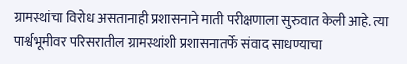ग्रामस्थांचा विरोध असतानाही प्रशासनाने माती परीक्षणाला सुरुवात केली आहे. त्या पार्श्वभूमीवर परिसरातील ग्रामस्थांशी प्रशासनातर्फे संवाद साधण्याचा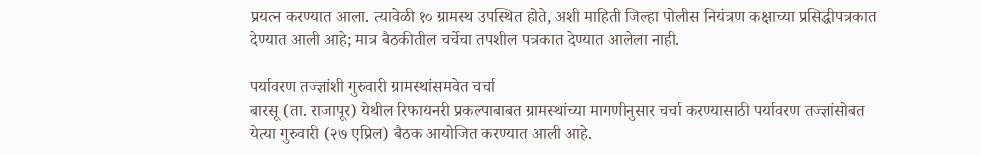प्रयत्न करण्यात आला. त्यावेळी १० ग्रामस्थ उपस्थित होते, अशी माहिती जिल्हा पोलीस नियंत्रण कक्षाच्या प्रसिद्धीपत्रकात देण्यात आली आहे; मात्र बैठकीतील चर्चेचा तपशील पत्रकात देण्यात आलेला नाही.

पर्यावरण तज्ज्ञांशी गुरुवारी ग्रामस्थांसमवेत चर्चा
बारसू (ता. राजापूर) येथील रिफायनरी प्रकल्पाबाबत ग्रामस्थांच्या मागणीनुसार चर्चा करण्यासाठी पर्यावरण तज्ज्ञांसोबत येत्या गुरुवारी (२७ एप्रिल) बैठक आयोजित करण्यात आली आहे.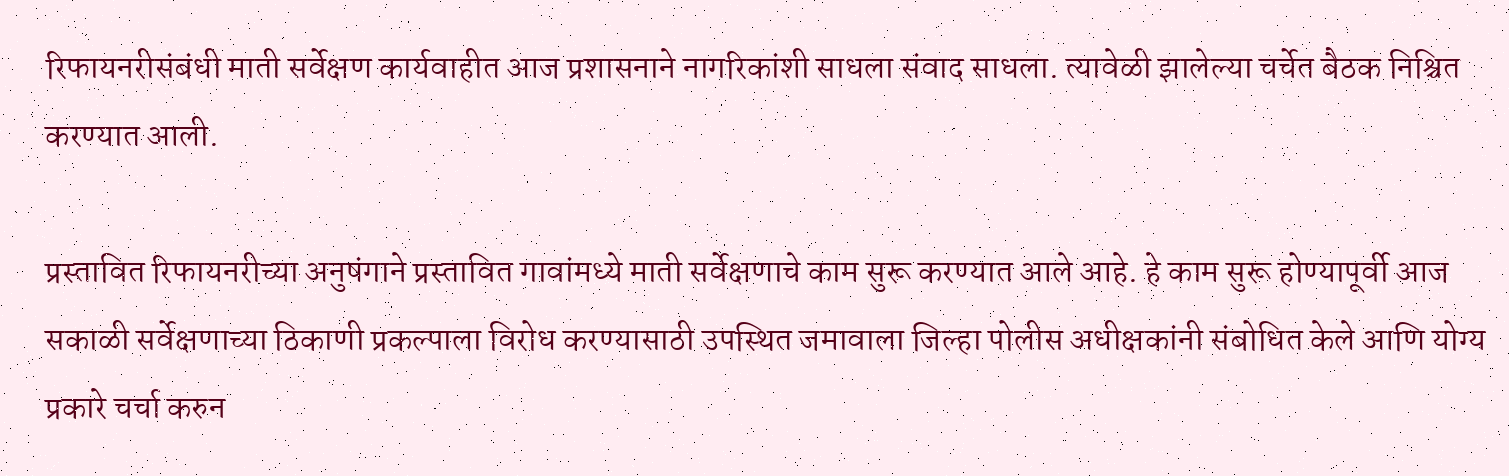रिफायनरीसंबंधी माती सर्वेक्षण कार्यवाहीत आज प्रशासनाने नागरिकांशी साधला संवाद साधला. त्यावेळी झालेल्या चर्चेत बैठक निश्चित करण्यात आली.

प्रस्तावित रिफायनरीच्या अनुषंगाने प्रस्तावित गावांमध्ये माती सर्वेक्षणाचे काम सुरू करण्यात आले आहे. हे काम सुरू होण्यापूर्वी आज सकाळी सर्वेक्षणाच्या ठिकाणी प्रकल्पाला विरोध करण्यासाठी उपस्थित जमावाला जिल्हा पोलीस अधीक्षकांनी संबोधित केले आणि योग्य प्रकारे चर्चा करुन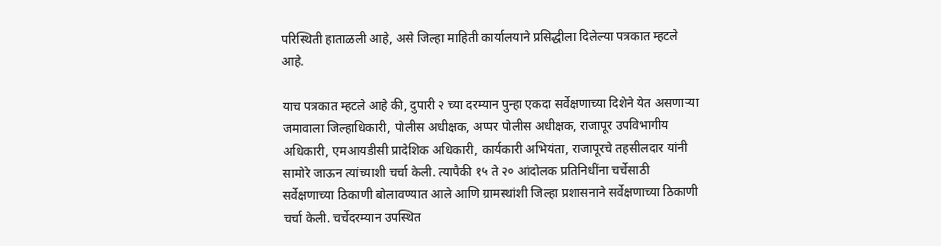परिस्थिती हाताळली आहे, असे जिल्हा माहिती कार्यालयाने प्रसिद्धीला दिलेल्या पत्रकात म्हटले आहे.

याच पत्रकात म्हटले आहे की, दुपारी २ च्या दरम्यान पुन्हा एकदा सर्वेक्षणाच्या दिशेने येत असणाऱ्या जमावाला जिल्हाधिकारी, पोलीस अधीक्षक, अप्पर पोलीस अधीक्षक, राजापूर उपविभागीय अधिकारी, एमआयडीसी प्रादेशिक अधिकारी, कार्यकारी अभियंता, राजापूरचे तहसीलदार यांनी सामोरे जाऊन त्यांच्याशी चर्चा केली. त्यापैकी १५ ते २० आंदोलक प्रतिनिधींना चर्चेसाठी सर्वेक्षणाच्या ठिकाणी बोलावण्यात आले आणि ग्रामस्थांशी जिल्हा प्रशासनाने सर्वेक्षणाच्या ठिकाणी चर्चा केली. चर्चेदरम्यान उपस्थित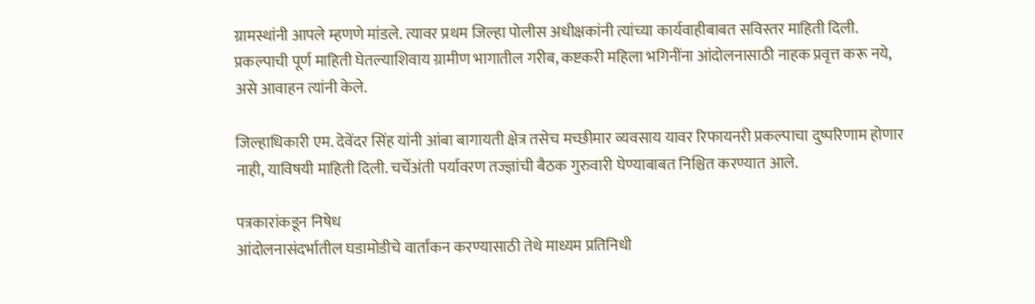ग्रामस्थांनी आपले म्हणणे मांडले. त्यावर प्रथम जिल्हा पोलीस अधीक्षकांनी त्यांच्या कार्यवाहीबाबत सविस्तर माहिती दिली. प्रकल्पाची पूर्ण माहिती घेतल्याशिवाय ग्रामीण भागातील गरीब, कष्टकरी महिला भगिनींना आंदोलनासाठी नाहक प्रवृत्त करू नये, असे आवाहन त्यांनी केले.

जिल्हाधिकारी एम. देवेंदर सिंह यांनी आंबा बागायती क्षेत्र तसेच मच्छीमार व्यवसाय यावर रिफायनरी प्रकल्पाचा दुष्परिणाम होणार नाही, याविषयी माहिती दिली. चर्चेअंती पर्यावरण तज्ज्ञांची बैठक गुरुवारी घेण्याबाबत निश्चित करण्यात आले.

पत्रकारांकडून निषेध
आंदोलनासंदर्भातील घडामोडीचे वार्तांकन करण्यासाठी तेथे माध्यम प्रतिनिधी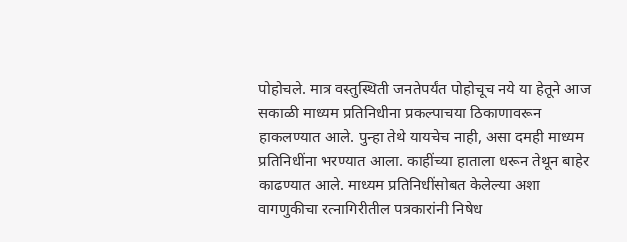पोहोचले. मात्र वस्तुस्थिती जनतेपर्यंत पोहोचूच नये या हेतूने आज सकाळी माध्यम प्रतिनिधीना प्रकल्पाचया ठिकाणावरून हाकलण्यात आले. पुन्हा तेथे यायचेच नाही, असा दमही माध्यम प्रतिनिधींना भरण्यात आला. काहींच्या हाताला धरून तेथून बाहेर काढण्यात आले. माध्यम प्रतिनिधींसोबत केलेल्या अशा वागणुकीचा रत्नागिरीतील पत्रकारांनी निषेध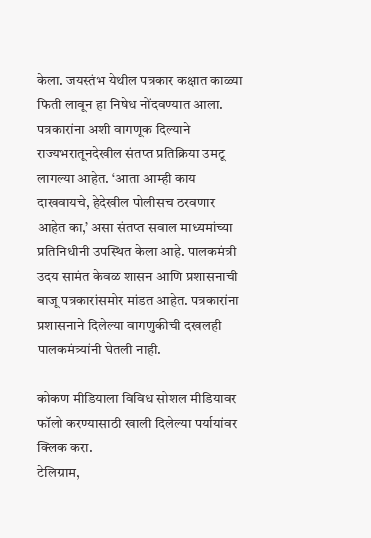केला. जयस्तंभ येथील पत्रकार कक्षात काळ्या फिती लावून हा निषेध नोंदवण्यात आला. पत्रकारांना अशी वागणूक दिल्याने राज्यभरातूनदेखील संतप्त प्रतिक्रिया उमटू लागल्या आहेत. ‘आता आम्ही काय दाखवायचे, हेदेखील पोलीसच ठरवणार आहेत का,’ असा संतप्त सवाल माध्यमांच्या प्रतिनिधीनी उपस्थित केला आहे. पालकमंत्री उदय सामंत केवळ शासन आणि प्रशासनाची बाजू पत्रकारांसमोर मांडत आहेत. पत्रकारांना प्रशासनाने दिलेल्या वागणुकीची दखलही पालकमंत्र्यांनी घेतली नाही.

कोकण मीडियाला विविध सोशल मीडियावर फॉलो करण्यासाठी खाली दिलेल्या पर्यायांवर क्लिक करा.
टेलिग्राम,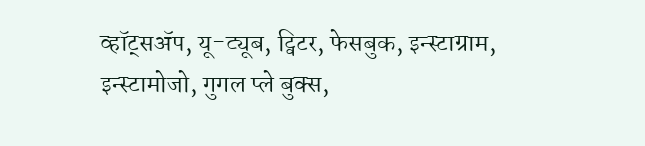व्हॉट्सॲप, यू-ट्यूब, ट्विटर, फेसबुक, इन्स्टाग्राम, इन्स्टामोजो, गुगल प्ले बुक्स,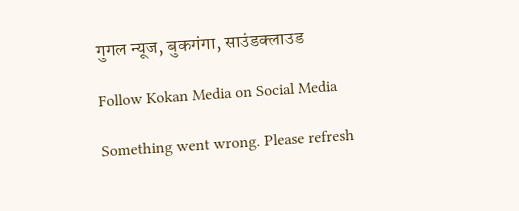गुगल न्यूज, बुकगंगा, साउंडक्लाउड

Follow Kokan Media on Social Media

Something went wrong. Please refresh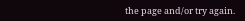the page and/or try again.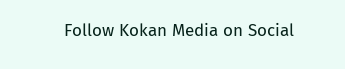Follow Kokan Media on Social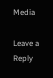Media

Leave a Reply